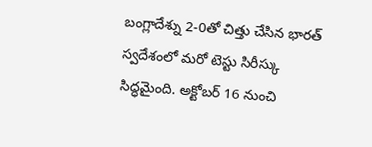బంగ్లాదేశ్ను 2-0తో చిత్తు చేసిన భారత్ స్వదేశంలో మరో టెస్టు సిరీస్కు సిద్ధమైంది. అక్టోబర్ 16 నుంచి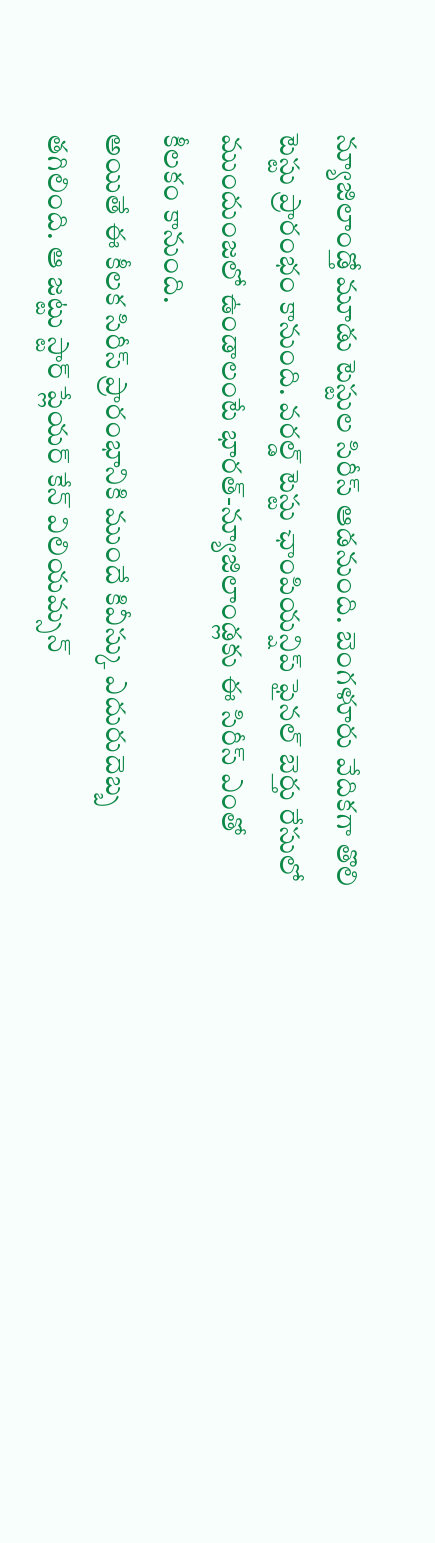న్యూజిలాండ్తో మూడు టెస్టుల సిరీస్ ఆడనుంది. బెంగళూరు వేదికగా తొలి టెస్టు ప్రారంభం కానుంది. వరల్డ్ టెస్టు ఛాంపియన్షిప్ ఫైనల్ బెర్తు రేసులో ముందుంజలో ఉండాలంటే భారత్-న్యూజిలాండ్లకు ఈ సిరీస్ ఎంతో కీలకం కానుంది.
అయితే ఈ కీలక సిరీస్ ప్రారంభానికి ముందే కివీస్కు ఎదురుదెబ్బ తగిలింది. ఆ జట్టు స్టార్ ప్లేయర్ కేన్ విలియమ్సన్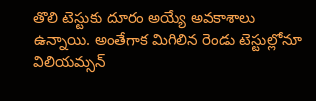తొలి టెస్టుకు దూరం అయ్యే అవకాశాలు ఉన్నాయి. అంతేగాక మిగిలిన రెండు టెస్టుల్లోనూ విలియమ్సన్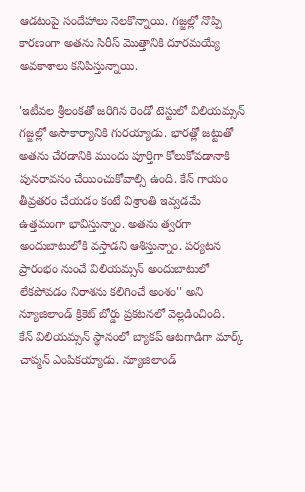ఆడటంపై సందేహాలు నెలకొన్నాయి. గజ్జల్లో నొప్పి కారణంగా అతను సిరీస్ మొత్తానికి దూరమయ్యే అవకాశాలు కనిపిస్తున్నాయి.

'ఇటీవల శ్రీలంకతో జరిగిన రెండో టెస్టులో విలియమ్సన్ గజ్జల్లో అసౌకార్యానికి గురయ్యాడు. భారత్లో జట్టుతో అతను చేరడానికి ముందు పూర్తిగా కోలుకోవడానాకి పునరావసం చేయించుకోవాల్సి ఉంది. కేన్ గాయం తీవ్రతరం చేయడం కంటే విశ్రాంతి ఇవ్వడమే ఉత్తమంగా భావిస్తున్నాం. అతను త్వరగా అందుబాటులోకి వస్తాడని ఆశిస్తున్నాం. పర్యటన ప్రారంభం నుంచే విలియమ్సన్ అందుబాటులో లేకపోవడం నిరాశను కలిగించే అంశం'' అని న్యూజిలాండ్ క్రికెట్ బోర్డు ప్రకటనలో వెల్లడించింది.
కేన్ విలియమ్సన్ స్థానంలో బ్యాకప్ ఆటగాడిగా మార్క్ చాప్మన్ ఎంపికయ్యాడు. న్యూజిలాండ్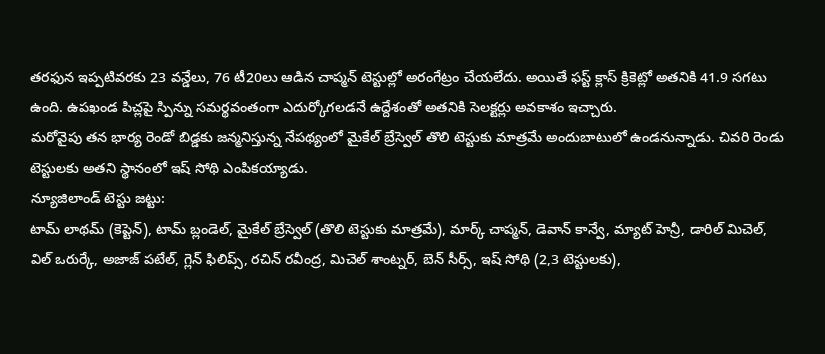తరఫున ఇప్పటివరకు 23 వన్డేలు, 76 టీ20లు ఆడిన చాప్మన్ టెస్టుల్లో అరంగేట్రం చేయలేదు. అయితే ఫస్ట్ క్లాస్ క్రికెట్లో అతనికి 41.9 సగటు ఉంది. ఉపఖండ పిచ్లపై స్పిన్ను సమర్థవంతంగా ఎదుర్కోగలడనే ఉద్దేశంతో అతనికి సెలక్టర్లు అవకాశం ఇచ్చారు.
మరోవైపు తన భార్య రెండో బిడ్డకు జన్మనిస్తున్న నేపథ్యంలో మైకేల్ బ్రేస్వెల్ తొలి టెస్టుకు మాత్రమే అందుబాటులో ఉండనున్నాడు. చివరి రెండు టెస్టులకు అతని స్థానంలో ఇష్ సోథి ఎంపికయ్యాడు.
న్యూజిలాండ్ టెస్టు జట్టు:
టామ్ లాథమ్ (కెప్టెన్), టామ్ బ్లండెల్, మైకేల్ బ్రేస్వెల్ (తొలి టెస్టుకు మాత్రమే), మార్క్ చాప్మన్, డెవాన్ కాన్వే, మ్యాట్ హెన్రీ, డారిల్ మిచెల్, విల్ ఒరుర్కే, అజాజ్ పటేల్, గ్లెన్ ఫిలిప్స్, రచిన్ రవీంద్ర, మిచెల్ శాంట్నర్, బెన్ సీర్స్, ఇష్ సోథి (2,3 టెస్టులకు),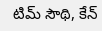టిమ్ సౌథి, కేన్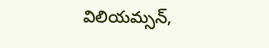విలియమ్సన్,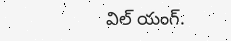విల్ యంగ్.